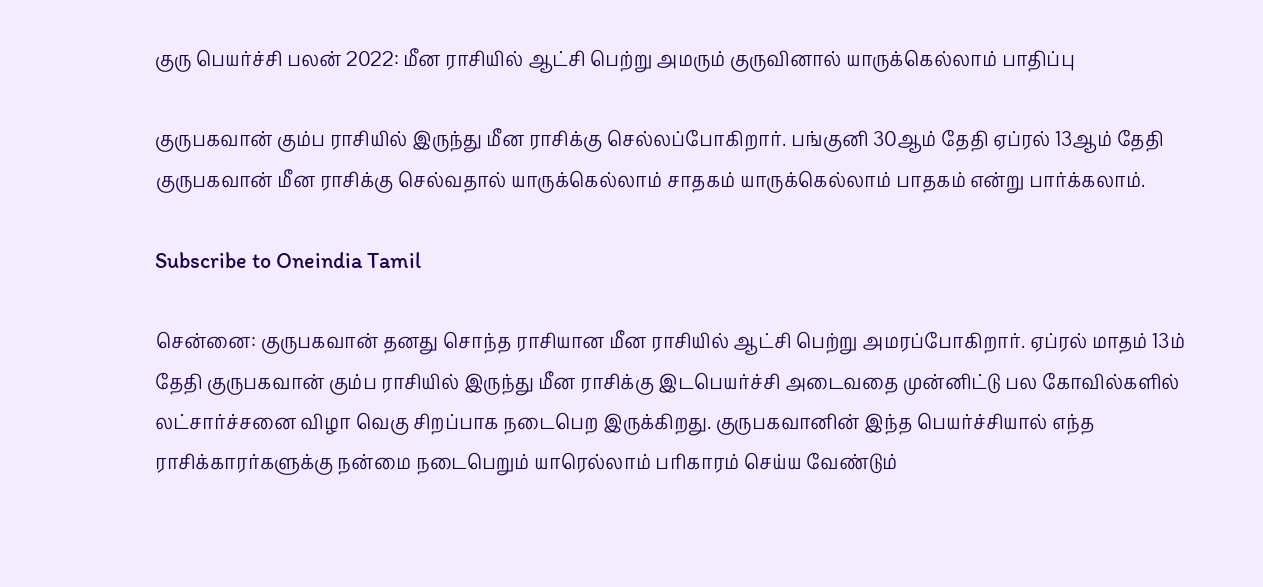குரு பெயர்ச்சி பலன் 2022: மீன ராசியில் ஆட்சி பெற்று அமரும் குருவினால் யாருக்கெல்லாம் பாதிப்பு

குருபகவான் கும்ப ராசியில் இருந்து மீன ராசிக்கு செல்லப்போகிறார். பங்குனி 30ஆம் தேதி ஏப்ரல் 13ஆம் தேதி குருபகவான் மீன ராசிக்கு செல்வதால் யாருக்கெல்லாம் சாதகம் யாருக்கெல்லாம் பாதகம் என்று பார்க்கலாம்.

Subscribe to Oneindia Tamil

சென்னை: குருபகவான் தனது சொந்த ராசியான மீன ராசியில் ஆட்சி பெற்று அமரப்போகிறார். ஏப்ரல் மாதம் 13ம் தேதி குருபகவான் கும்ப ராசியில் இருந்து மீன ராசிக்கு இடபெயர்ச்சி அடைவதை முன்னிட்டு பல கோவில்களில் லட்சார்ச்சனை விழா வெகு சிறப்பாக நடைபெற இருக்கிறது. குருபகவானின் இந்த பெயர்ச்சியால் எந்த ராசிக்காரர்களுக்கு நன்மை நடைபெறும் யாரெல்லாம் பரிகாரம் செய்ய வேண்டும்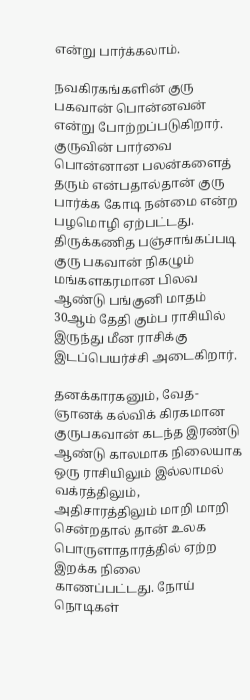என்று பார்க்கலாம்.

நவகிரகங்களின் குரு பகவான் பொன்னவன் என்று போற்றப்படுகிறார். குருவின் பார்வை பொன்னான பலன்களைத் தரும் என்பதால்தான் குரு பார்க்க கோடி நன்மை என்ற பழமொழி ஏற்பட்டது. திருக்கணித பஞ்சாங்கப்படி குரு பகவான் நிகழும் மங்களகரமான பிலவ ஆண்டு பங்குனி மாதம் 30ஆம் தேதி கும்ப ராசியில் இருந்து மீன ராசிக்கு இடப்பெயர்ச்சி அடைகிறார்.

தனக்காரகனும், வேத-ஞானக் கல்விக் கிரகமான குருபகவான் கடந்த இரண்டு ஆண்டு காலமாக நிலையாக ஒரு ராசியிலும் இல்லாமல் வக்ரத்திலும், அதிசாரத்திலும் மாறி மாறி சென்றதால் தான் உலக பொருளாதாரத்தில் ஏற்ற இறக்க நிலை காணப்பட்டது. நோய் நொடிகள்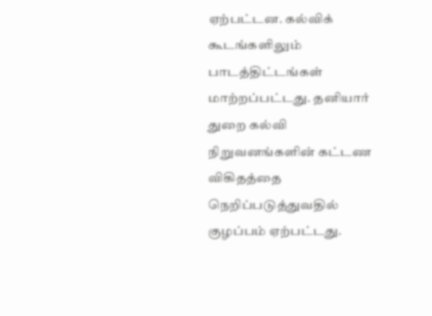ஏற்பட்டன. கல்விக் கூடங்களிலும் பாடத்திட்டங்கள் மாற்றப்பட்டது. தனியார் துறை கல்வி நிறுவனங்களின் கட்டண விகிதத்தை நெறிப்படுத்துவதில் குழப்பம் ஏற்பட்டது.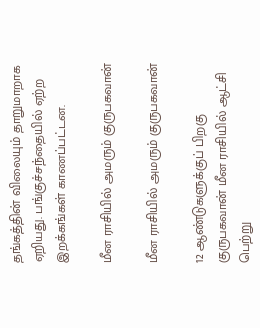தங்கத்தின் விலையும் தாறுமாறாக ஏறியது. பங்குச்சந்தையில் ஏற்ற இறக்கங்கள் காணப்பட்டன.

மீன ராசியில் அமரும் குருபகவான்

மீன ராசியில் அமரும் குருபகவான்

12 ஆண்டுகளுக்குப் பிறகு குருபகவான் மீன ராசியில் ஆட்சி பெற்று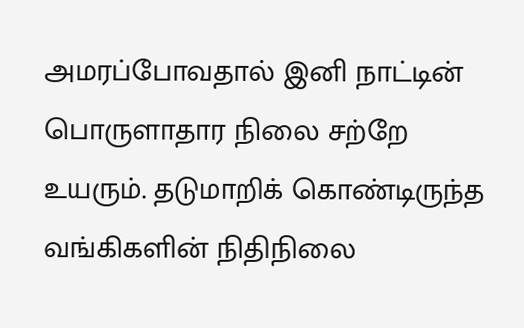அமரப்போவதால் இனி நாட்டின் பொருளாதார நிலை சற்றே உயரும். தடுமாறிக் கொண்டிருந்த வங்கிகளின் நிதிநிலை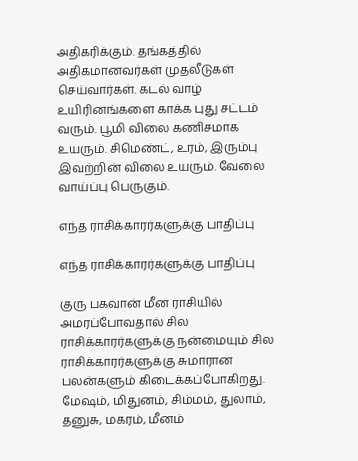அதிகரிக்கும். தங்கத்தில் அதிகமானவர்கள் முதலீடுகள் செய்வார்கள். கடல் வாழ் உயிரினங்களை காக்க புது சட்டம் வரும். பூமி விலை கணிசமாக உயரும். சிமெண்ட், உரம், இரும்பு இவற்றின் விலை உயரும். வேலை வாய்ப்பு பெருகும்.

எந்த ராசிக்காரர்களுக்கு பாதிப்பு

எந்த ராசிக்காரர்களுக்கு பாதிப்பு

குரு பகவான் மீன ராசியில் அமரப்போவதால் சில ராசிக்காரர்களுக்கு நன்மையும் சில ராசிக்காரர்களுக்கு சுமாரான பலன்களும் கிடைக்கப்போகிறது. மேஷம், மிதுனம், சிம்மம், துலாம், தனுசு, மகரம், மீனம்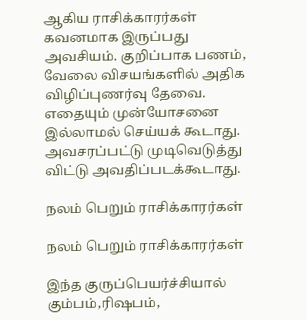ஆகிய ராசிக்காரர்கள் கவனமாக இருப்பது அவசியம். குறிப்பாக பணம், வேலை விசயங்களில் அதிக விழிப்புணர்வு தேவை. எதையும் முன்யோசனை இல்லாமல் செய்யக் கூடாது. அவசரப்பட்டு முடிவெடுத்து விட்டு அவதிப்படக்கூடாது.

நலம் பெறும் ராசிக்காரர்கள்

நலம் பெறும் ராசிக்காரர்கள்

இந்த குருப்பெயர்ச்சியால் கும்பம்,ரிஷபம்,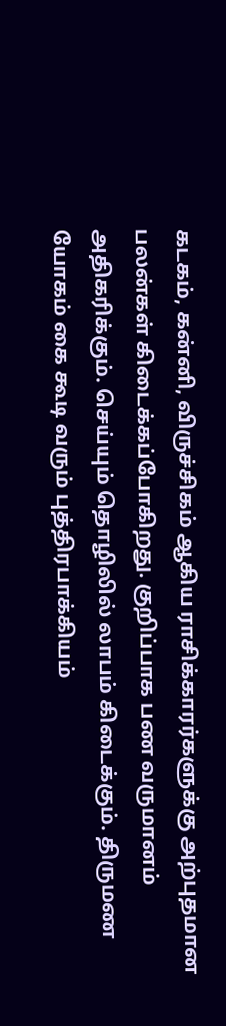கடகம், கன்னி, விருச்சிகம் ஆகிய ராசிக்காரர்களுக்கு அற்புதமான பலன்கள் கிடைக்கப்போகிறது. குறிப்பாக பண வருமானம் அதிகரிக்கும். செய்யும் தொழிலில் லாபம் கிடைக்கும். திருமண யோகம் கை கூடி வரும் புத்திரபாக்கியம்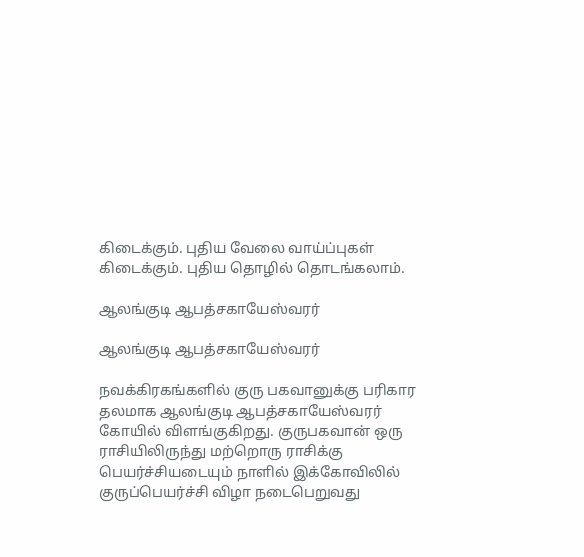கிடைக்கும். புதிய வேலை வாய்ப்புகள் கிடைக்கும். புதிய தொழில் தொடங்கலாம்.

ஆலங்குடி ஆபத்சகாயேஸ்வரர்

ஆலங்குடி ஆபத்சகாயேஸ்வரர்

நவக்கிரகங்களில் குரு பகவானுக்கு பரிகார தலமாக ஆலங்குடி ஆபத்சகாயேஸ்வரர் கோயில் விளங்குகிறது. குருபகவான் ஒரு ராசியிலிருந்து மற்றொரு ராசிக்கு பெயர்ச்சியடையும் நாளில் இக்கோவிலில் குருப்பெயர்ச்சி விழா நடைபெறுவது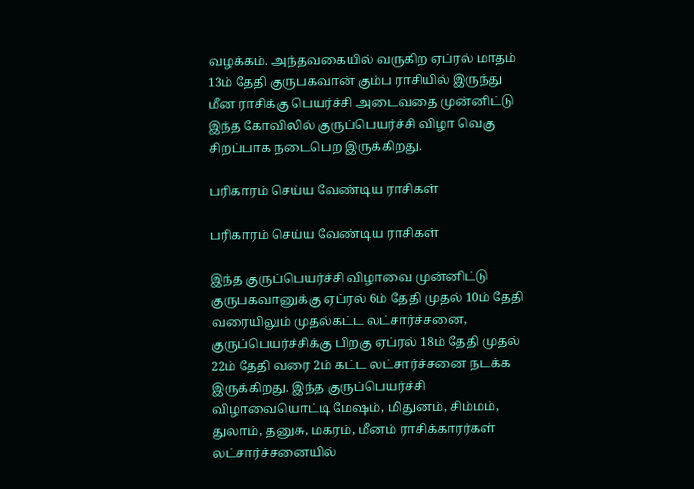வழக்கம். அந்தவகையில் வருகிற ஏப்ரல் மாதம் 13ம் தேதி குருபகவான் கும்ப ராசியில் இருந்து மீன ராசிக்கு பெயர்ச்சி அடைவதை முன்னிட்டு இந்த கோவிலில் குருப்பெயர்ச்சி விழா வெகு சிறப்பாக நடைபெற இருக்கிறது.

பரிகாரம் செய்ய வேண்டிய ராசிகள்

பரிகாரம் செய்ய வேண்டிய ராசிகள்

இந்த குருப்பெயர்ச்சி விழாவை முன்னிட்டு குருபகவானுக்கு ஏப்ரல் 6ம் தேதி முதல் 10ம் தேதி வரையிலும் முதல்கட்ட லட்சார்ச்சனை, குருப்பெயர்ச்சிக்கு பிறகு ஏப்ரல் 18ம் தேதி முதல் 22ம் தேதி வரை 2ம் கட்ட லட்சார்ச்சனை நடக்க இருக்கிறது. இந்த குருப்பெயர்ச்சி விழாவையொட்டி மேஷம், மிதுனம், சிம்மம், துலாம், தனுசு, மகரம், மீனம் ராசிக்காரர்கள் லட்சார்ச்சனையில்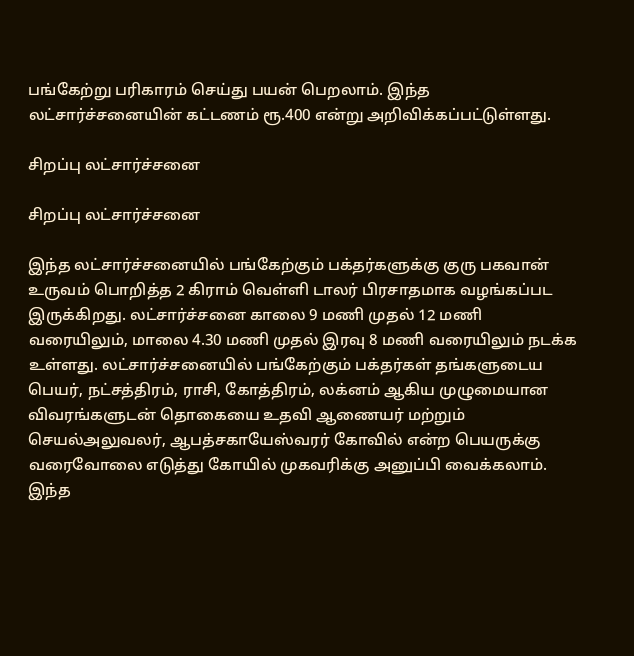பங்கேற்று பரிகாரம் செய்து பயன் பெறலாம். இந்த லட்சார்ச்சனையின் கட்டணம் ரூ.400 என்று அறிவிக்கப்பட்டுள்ளது.

சிறப்பு லட்சார்ச்சனை

சிறப்பு லட்சார்ச்சனை

இந்த லட்சார்ச்சனையில் பங்கேற்கும் பக்தர்களுக்கு குரு பகவான் உருவம் பொறித்த 2 கிராம் வெள்ளி டாலர் பிரசாதமாக வழங்கப்பட இருக்கிறது. லட்சார்ச்சனை காலை 9 மணி முதல் 12 மணி வரையிலும், மாலை 4.30 மணி முதல் இரவு 8 மணி வரையிலும் நடக்க உள்ளது. லட்சார்ச்சனையில் பங்கேற்கும் பக்தர்கள் தங்களுடைய பெயர், நட்சத்திரம், ராசி, கோத்திரம், லக்னம் ஆகிய முழுமையான விவரங்களுடன் தொகையை உதவி ஆணையர் மற்றும் செயல்அலுவலர், ஆபத்சகாயேஸ்வரர் கோவில் என்ற பெயருக்கு வரைவோலை எடுத்து கோயில் முகவரிக்கு அனுப்பி வைக்கலாம். இந்த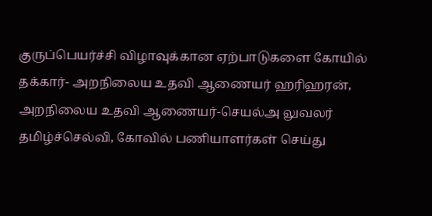குருப்பெயர்ச்சி விழாவுக்கான ஏற்பாடுகளை கோயில் தக்கார்- அறநிலைய உதவி ஆணையர் ஹரிஹரன், அறநிலைய உதவி ஆணையர்-செயல்அ லுவலர் தமிழ்ச்செல்வி, கோவில் பணியாளர்கள் செய்து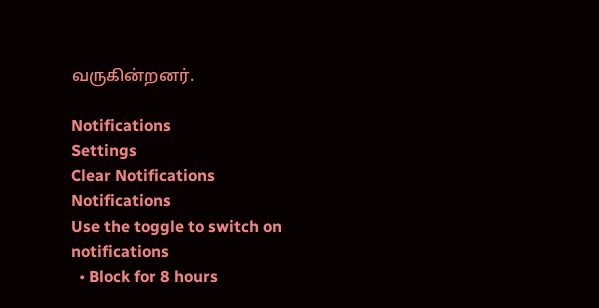வருகின்றனர்.

Notifications
Settings
Clear Notifications
Notifications
Use the toggle to switch on notifications
  • Block for 8 hours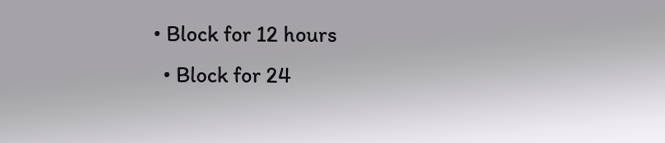• Block for 12 hours
  • Block for 24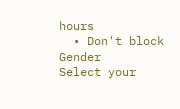hours
  • Don't block
Gender
Select your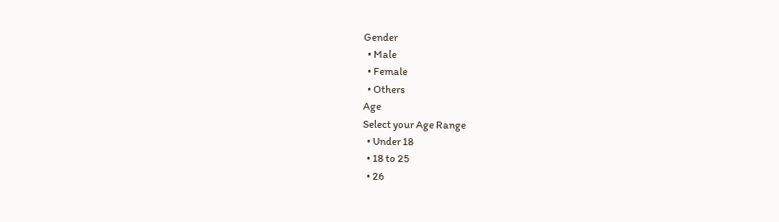Gender
  • Male
  • Female
  • Others
Age
Select your Age Range
  • Under 18
  • 18 to 25
  • 26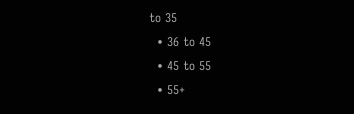to 35
  • 36 to 45
  • 45 to 55
  • 55+